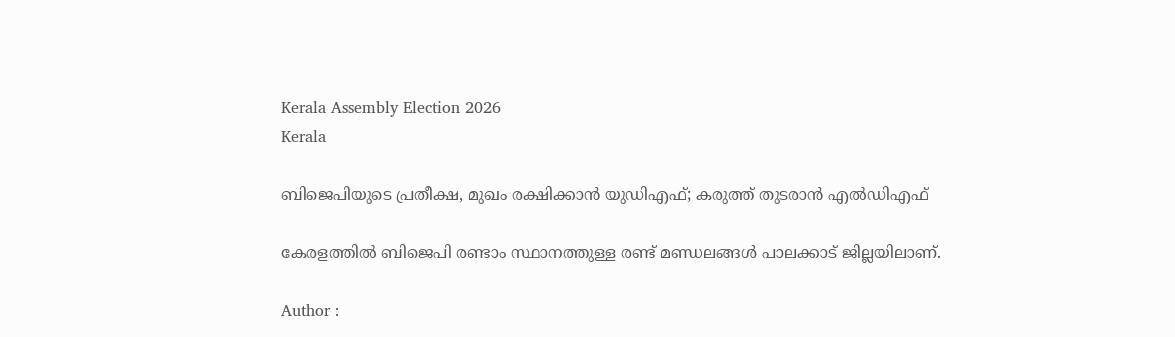Kerala Assembly Election 2026
Kerala

ബിജെപിയുടെ പ്രതീക്ഷ, മുഖം രക്ഷിക്കാന്‍ യുഡിഎഫ്; കരുത്ത് തുടരാന്‍ എല്‍ഡിഎഫ്

കേരളത്തില്‍ ബിജെപി രണ്ടാം സ്ഥാനത്തുള്ള രണ്ട് മണ്ഡലങ്ങള്‍ പാലക്കാട് ജില്ലയിലാണ്.

Author :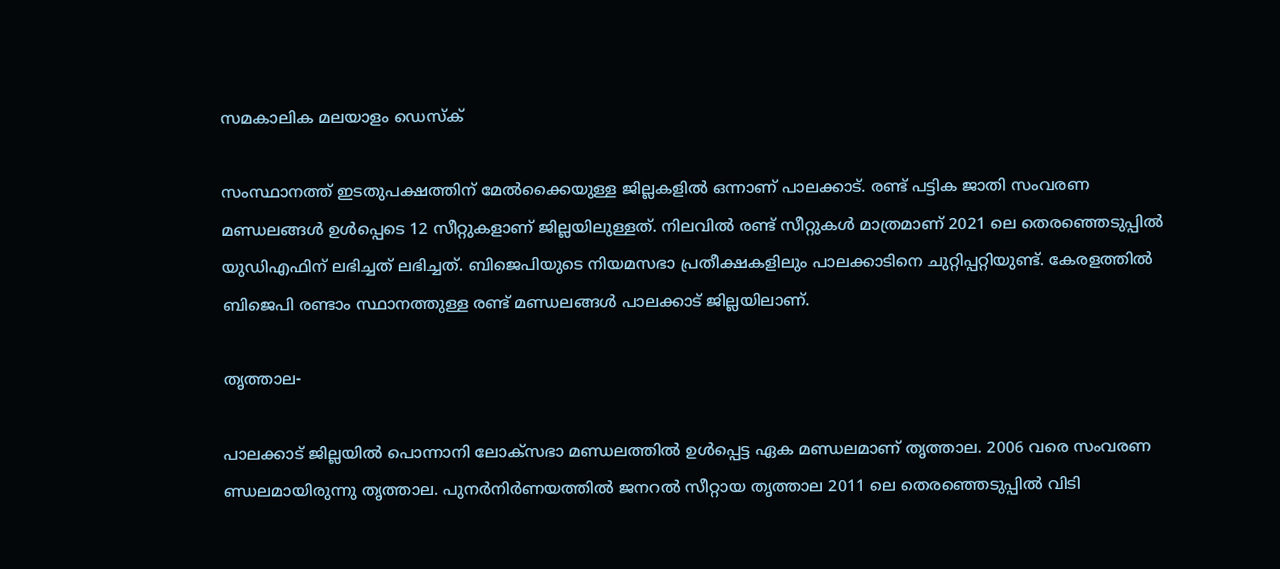സമകാലിക മലയാളം ഡെസ്ക്

സംസ്ഥാനത്ത് ഇടതുപക്ഷത്തിന് മേല്‍ക്കൈയുള്ള ജില്ലകളില്‍ ഒന്നാണ് പാലക്കാട്. രണ്ട് പട്ടിക ജാതി സംവരണ മണ്ഡലങ്ങള്‍ ഉള്‍പ്പെടെ 12 സീറ്റുകളാണ് ജില്ലയിലുള്ളത്. നിലവില്‍ രണ്ട് സീറ്റുകള്‍ മാത്രമാണ് 2021 ലെ തെരഞ്ഞെടുപ്പില്‍ യുഡിഎഫിന് ലഭിച്ചത് ലഭിച്ചത്. ബിജെപിയുടെ നിയമസഭാ പ്രതീക്ഷകളിലും പാലക്കാടിനെ ചുറ്റിപ്പറ്റിയുണ്ട്. കേരളത്തില്‍ ബിജെപി രണ്ടാം സ്ഥാനത്തുള്ള രണ്ട് മണ്ഡലങ്ങള്‍ പാലക്കാട് ജില്ലയിലാണ്.

തൃത്താല-

പാലക്കാട് ജില്ലയില്‍ പൊന്നാനി ലോക്‌സഭാ മണ്ഡലത്തില്‍ ഉള്‍പ്പെട്ട ഏക മണ്ഡലമാണ് തൃത്താല. 2006 വരെ സംവരണ ണ്ഡലമായിരുന്നു തൃത്താല. പുനര്‍നിര്‍ണയത്തില്‍ ജനറല്‍ സീറ്റായ തൃത്താല 2011 ലെ തെരഞ്ഞെടുപ്പില്‍ വിടി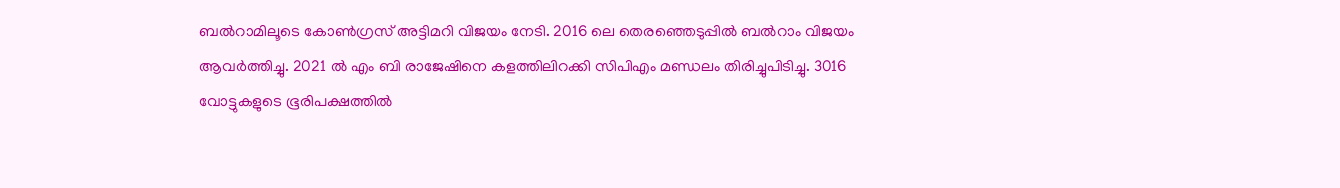ബല്‍റാമിലൂടെ കോണ്‍ഗ്രസ് അട്ടിമറി വിജയം നേടി. 2016 ലെ തെരഞ്ഞെടുപ്പില്‍ ബല്‍റാം വിജയം ആവര്‍ത്തിച്ചു. 2021 ല്‍ എം ബി രാജേഷിനെ കളത്തിലിറക്കി സിപിഎം മണ്ഡലം തിരിച്ചുപിടിച്ചു. 3016 വോട്ടുകളുടെ ഭൂരിപക്ഷത്തില്‍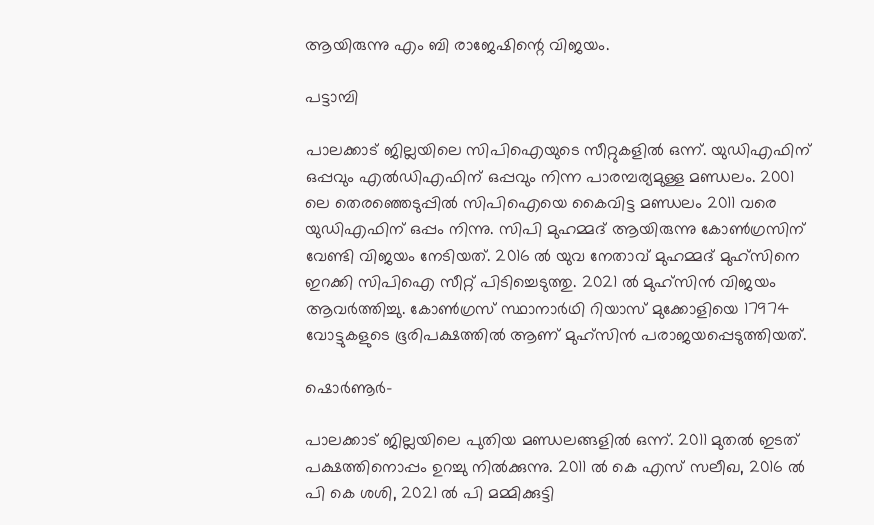ആയിരുന്നു എം ബി രാജേഷിന്റെ വിജയം.

പട്ടാമ്പി

പാലക്കാട് ജില്ലയിലെ സിപിഐയുടെ സീറ്റുകളില്‍ ഒന്ന്. യുഡിഎഫിന് ഒപ്പവും എല്‍ഡിഎഫിന് ഒപ്പവും നിന്ന പാരമ്പര്യമുള്ള മണ്ഡലം. 2001 ലെ തെരഞ്ഞെടുപ്പില്‍ സിപിഐയെ കൈവിട്ട മണ്ഡലം 2011 വരെ യുഡിഎഫിന് ഒപ്പം നിന്നു. സിപി മുഹമ്മദ് ആയിരുന്നു കോണ്‍ഗ്രസിന് വേണ്ടി വിജയം നേടിയത്. 2016 ല്‍ യുവ നേതാവ് മുഹമ്മദ് മുഹ്‌സിനെ ഇറക്കി സിപിഐ സീറ്റ് പിടിച്ചെടുത്തു. 2021 ല്‍ മുഹ്‌സിന്‍ വിജയം ആവര്‍ത്തിച്ചു. കോണ്‍ഗ്രസ് സ്ഥാനാര്‍ഥി റിയാസ് മുക്കോളിയെ 17974 വോട്ടുകളുടെ ഭൂരിപക്ഷത്തില്‍ ആണ് മുഹ്‌സിന്‍ പരാജയപ്പെടുത്തിയത്.

ഷൊര്‍ണൂര്‍-

പാലക്കാട് ജില്ലയിലെ പുതിയ മണ്ഡലങ്ങളില്‍ ഒന്ന്. 2011 മുതല്‍ ഇടത് പക്ഷത്തിനൊപ്പം ഉറച്ചു നില്‍ക്കുന്നു. 2011 ല്‍ കെ എസ് സലീഖ, 2016 ല്‍ പി കെ ശശി, 2021 ല്‍ പി മമ്മിക്കുട്ടി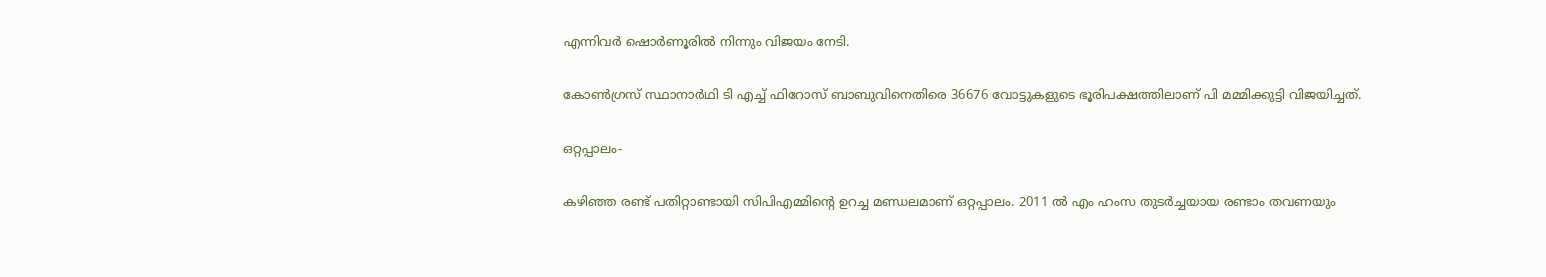എന്നിവര്‍ ഷൊര്‍ണൂരില്‍ നിന്നും വിജയം നേടി.

കോണ്‍ഗ്രസ് സ്ഥാനാര്‍ഥി ടി എച്ച് ഫിറോസ് ബാബുവിനെതിരെ 36676 വോട്ടുകളുടെ ഭൂരിപക്ഷത്തിലാണ് പി മമ്മിക്കുട്ടി വിജയിച്ചത്.

ഒറ്റപ്പാലം-

കഴിഞ്ഞ രണ്ട് പതിറ്റാണ്ടായി സിപിഎമ്മിന്റെ ഉറച്ച മണ്ഡലമാണ് ഒറ്റപ്പാലം. 2011 ല്‍ എം ഹംസ തുടര്‍ച്ചയായ രണ്ടാം തവണയും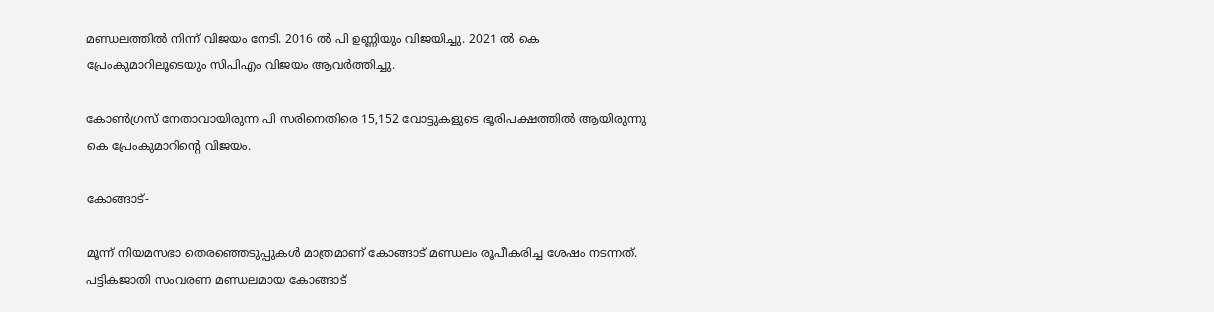മണ്ഡലത്തില്‍ നിന്ന് വിജയം നേടി. 2016 ല്‍ പി ഉണ്ണിയും വിജയിച്ചു. 2021 ല്‍ കെ പ്രേംകുമാറിലൂടെയും സിപിഎം വിജയം ആവര്‍ത്തിച്ചു.

കോണ്‍ഗ്രസ് നേതാവായിരുന്ന പി സരിനെതിരെ 15,152 വോട്ടുകളുടെ ഭൂരിപക്ഷത്തില്‍ ആയിരുന്നു കെ പ്രേംകുമാറിന്റെ വിജയം.

കോങ്ങാട്-

മൂന്ന് നിയമസഭാ തെരഞ്ഞെടുപ്പുകള്‍ മാത്രമാണ് കോങ്ങാട് മണ്ഡലം രൂപീകരിച്ച ശേഷം നടന്നത്. പട്ടികജാതി സംവരണ മണ്ഡലമായ കോങ്ങാട്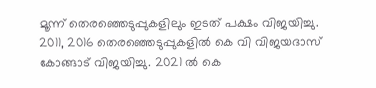മൂന്ന് തെരഞ്ഞെടുപ്പുകളിലും ഇടത് പക്ഷം വിജയിച്ചു. 2011, 2016 തെരഞ്ഞെടുപ്പുകളില്‍ കെ വി വിജയദാസ് കോങ്ങാട് വിജയിച്ചു. 2021 ല്‍ കെ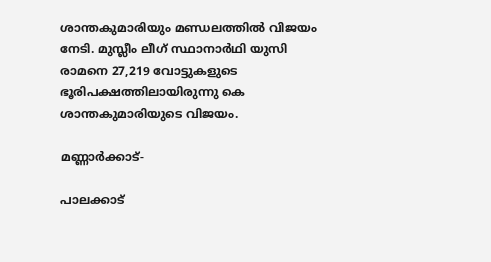ശാന്തകുമാരിയും മണ്ഡലത്തില്‍ വിജയം നേടി. മുസ്ലീം ലീഗ് സ്ഥാനാര്‍ഥി യുസി രാമനെ 27,219 വോട്ടുകളുടെ ഭൂരിപക്ഷത്തിലായിരുന്നു കെ ശാന്തകുമാരിയുടെ വിജയം.

മണ്ണാര്‍ക്കാട്-

പാലക്കാട്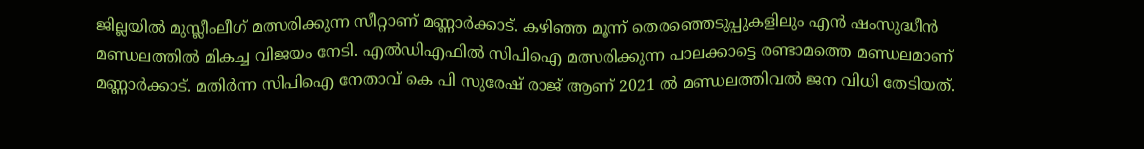ജില്ലയില്‍ മുസ്ലീംലീഗ് മത്സരിക്കുന്ന സീറ്റാണ് മണ്ണാര്‍ക്കാട്. കഴിഞ്ഞ മൂന്ന് തെരഞ്ഞെടുപ്പുകളിലും എന്‍ ഷംസുദ്ധീന്‍ മണ്ഡലത്തില്‍ മികച്ച വിജയം നേടി. എല്‍ഡിഎഫില്‍ സിപിഐ മത്സരിക്കുന്ന പാലക്കാട്ടെ രണ്ടാമത്തെ മണ്ഡലമാണ് മണ്ണാര്‍ക്കാട്. മതിര്‍ന്ന സിപിഐ നേതാവ് കെ പി സുരേഷ് രാജ് ആണ് 2021 ല്‍ മണ്ഡലത്തിവല്‍ ജന വിധി തേടിയത്.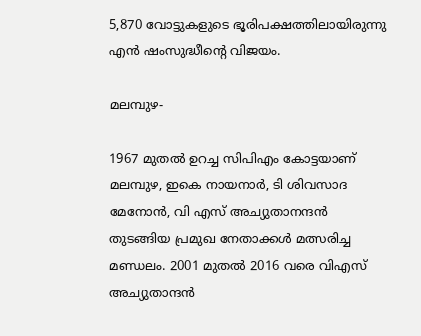5,870 വോട്ടുകളുടെ ഭൂരിപക്ഷത്തിലായിരുന്നു എന്‍ ഷംസുദ്ധീന്റെ വിജയം.

മലമ്പുഴ-

1967 മുതല്‍ ഉറച്ച സിപിഎം കോട്ടയാണ് മലമ്പുഴ, ഇകെ നായനാര്‍, ടി ശിവസാദ മേനോന്‍, വി എസ് അച്യുതാനന്ദന്‍ തുടങ്ങിയ പ്രമുഖ നേതാക്കള്‍ മത്സരിച്ച മണ്ഡലം. 2001 മുതല്‍ 2016 വരെ വിഎസ് അച്യുതാന്ദന്‍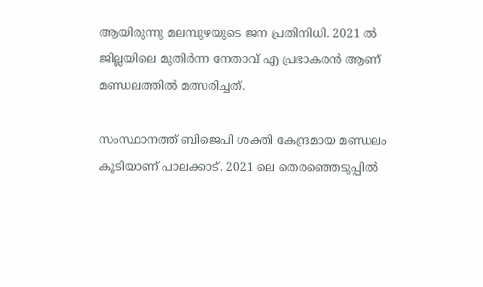ആയിരുന്നു മലമ്പുഴയുടെ ജന പ്രതിനിധി. 2021 ല്‍ ജില്ലയിലെ മുതിര്‍ന്ന നേതാവ് എ പ്രഭാകരന്‍ ആണ് മണ്ഡലത്തില്‍ മത്സരിച്ചത്.

സംസ്ഥാനത്ത് ബിജെപി ശക്തി കേന്ദ്രമായ മണ്ഡലം കൂടിയാണ് പാലക്കാട്. 2021 ലെ തെരഞ്ഞെടുപ്പില്‍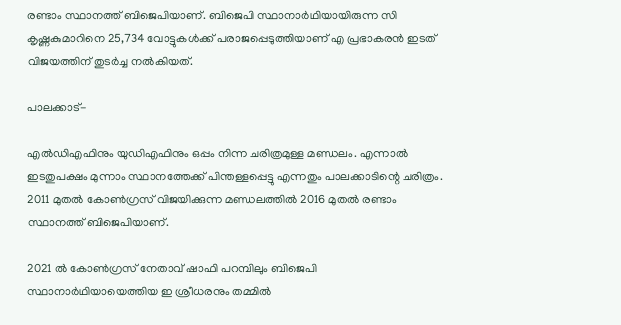രണ്ടാം സ്ഥാനത്ത് ബിജെപിയാണ്. ബിജെപി സ്ഥാനാര്‍ഥിയായിരുന്ന സി കൃഷ്ണകുമാറിനെ 25,734 വോട്ടുകള്‍ക്ക് പരാജപ്പെടുത്തിയാണ് എ പ്രഭാകരന്‍ ഇടത് വിജയത്തിന് തുടര്‍ച്ച നല്‍കിയത്.

പാലക്കാട്-

എല്‍ഡിഎഫിനും യുഡിഎഫിനും ഒപ്പം നിന്ന ചരിത്രമുള്ള മണ്ഡലം. എന്നാല്‍ ഇടതുപക്ഷം മുന്നാം സ്ഥാനത്തേക്ക് പിന്തള്ളപ്പെട്ടു എന്നതും പാലക്കാടിന്റെ ചരിത്രം. 2011 മുതല്‍ കോണ്‍ഗ്രസ് വിജയിക്കുന്ന മണ്ഡലത്തില്‍ 2016 മുതല്‍ രണ്ടാം സ്ഥാനത്ത് ബിജെപിയാണ്.

2021 ല്‍ കോണ്‍ഗ്രസ് നേതാവ് ഷാഫി പറമ്പിലും ബിജെപി സ്ഥാനാര്‍ഥിയായെത്തിയ ഇ ശ്രീധരനും തമ്മില്‍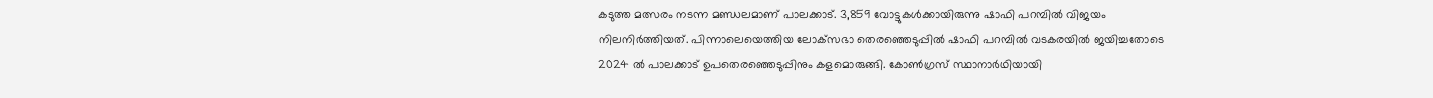കടുത്ത മത്സരം നടന്ന മണ്ഡലമാണ് പാലക്കാട്. 3,859 വോട്ടുകള്‍ക്കായിരുന്നു ഷാഫി പറമ്പില്‍ വിജയം നിലനിര്‍ത്തിയത്. പിന്നാലെയെത്തിയ ലോക്‌സഭാ തെരഞ്ഞെടുപ്പില്‍ ഷാഫി പറമ്പില്‍ വടകരയില്‍ ജയിച്ചതോടെ 2024 ല്‍ പാലക്കാട് ഉപതെരഞ്ഞെടുപ്പിനും കളമൊരുങ്ങി. കോണ്‍ഗ്രസ് സ്ഥാനാര്‍ഥിയായി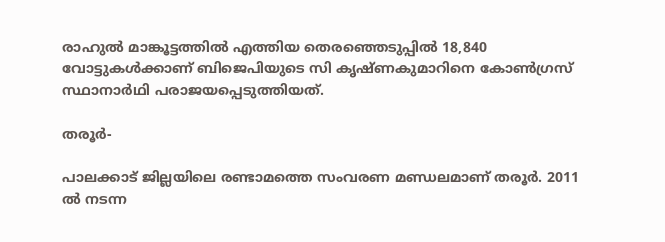രാഹുല്‍ മാങ്കൂട്ടത്തില്‍ എത്തിയ തെരഞ്ഞെടുപ്പില്‍ 18,840 വോട്ടുകള്‍ക്കാണ് ബിജെപിയുടെ സി കൃഷ്ണകുമാറിനെ കോണ്‍ഗ്രസ് സ്ഥാനാര്‍ഥി പരാജയപ്പെടുത്തിയത്.

തരൂര്‍-

പാലക്കാട് ജില്ലയിലെ രണ്ടാമത്തെ സംവരണ മണ്ഡലമാണ് തരൂര്‍. 2011 ല്‍ നടന്ന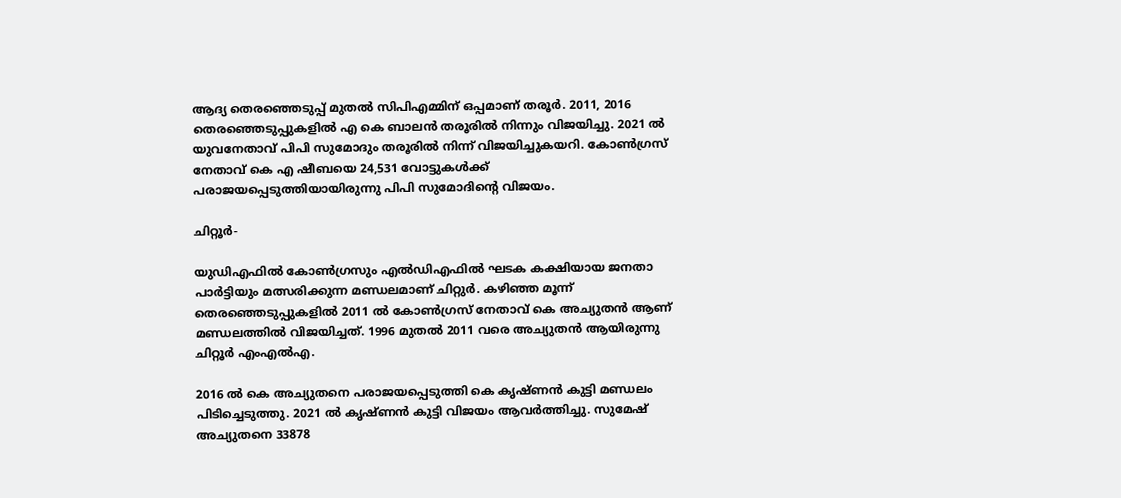ആദ്യ തെരഞ്ഞെടുപ്പ് മുതല്‍ സിപിഎമ്മിന് ഒപ്പമാണ് തരൂര്‍. 2011, 2016 തെരഞ്ഞെടുപ്പുകളില്‍ എ കെ ബാലന്‍ തരൂരില്‍ നിന്നും വിജയിച്ചു. 2021 ല്‍ യുവനേതാവ് പിപി സുമോദും തരൂരില്‍ നിന്ന് വിജയിച്ചുകയറി. കോണ്‍ഗ്രസ് നേതാവ് കെ എ ഷീബയെ 24,531 വോട്ടുകള്‍ക്ക് പരാജയപ്പെടുത്തിയായിരുന്നു പിപി സുമോദിന്റെ വിജയം.

ചിറ്റൂര്‍-

യുഡിഎഫില്‍ കോണ്‍ഗ്രസും എല്‍ഡിഎഫില്‍ ഘടക കക്ഷിയായ ജനതാ പാര്‍ട്ടിയും മത്സരിക്കുന്ന മണ്ഡലമാണ് ചിറ്റുര്‍. കഴിഞ്ഞ മൂന്ന് തെരഞ്ഞെടുപ്പുകളില്‍ 2011 ല്‍ കോണ്‍ഗ്രസ് നേതാവ് കെ അച്യുതന്‍ ആണ് മണ്ഡലത്തില്‍ വിജയിച്ചത്. 1996 മുതല്‍ 2011 വരെ അച്യുതന്‍ ആയിരുന്നു ചിറ്റൂര്‍ എംഎല്‍എ.

2016 ല്‍ കെ അച്യുതനെ പരാജയപ്പെടുത്തി കെ കൃഷ്ണന്‍ കുട്ടി മണ്ഡലം പിടിച്ചെടുത്തു. 2021 ല്‍ കൃഷ്ണന്‍ കുട്ടി വിജയം ആവര്‍ത്തിച്ചു. സുമേഷ് അച്യുതനെ 33878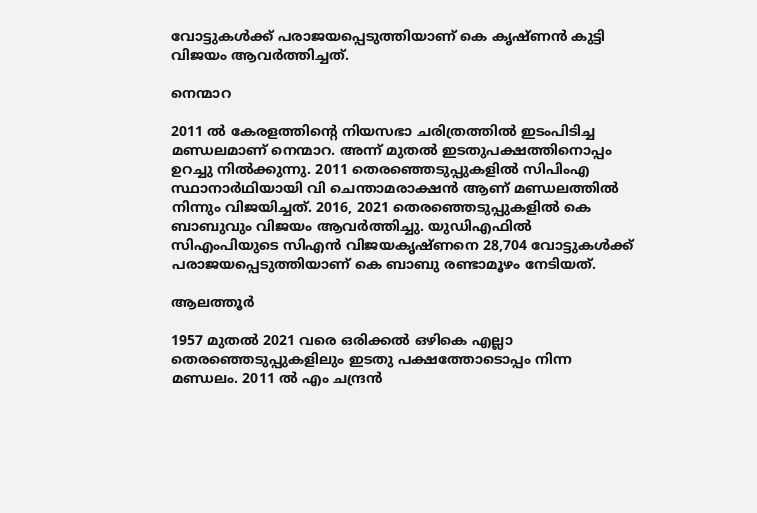വോട്ടുകള്‍ക്ക് പരാജയപ്പെടുത്തിയാണ് കെ കൃഷ്ണന്‍ കുട്ടി വിജയം ആവര്‍ത്തിച്ചത്.

നെന്മാറ

2011 ല്‍ കേരളത്തിന്റെ നിയസഭാ ചരിത്രത്തില്‍ ഇടംപിടിച്ച മണ്ഡലമാണ് നെന്മാറ. അന്ന് മുതല്‍ ഇടതുപക്ഷത്തിനൊപ്പം ഉറച്ചു നില്‍ക്കുന്നു. 2011 തെരഞ്ഞെടുപ്പുകളില്‍ സിപിംഎ സ്ഥാനാര്‍ഥിയായി വി ചെന്താമരാക്ഷന്‍ ആണ് മണ്ഡലത്തില്‍ നിന്നും വിജയിച്ചത്. 2016, 2021 തെരഞ്ഞെടുപ്പുകളില്‍ കെ ബാബുവും വിജയം ആവര്‍ത്തിച്ചു. യുഡിഎഫില്‍ സിഎംപിയുടെ സിഎന്‍ വിജയകൃഷ്ണനെ 28,704 വോട്ടുകള്‍ക്ക് പരാജയപ്പെടുത്തിയാണ് കെ ബാബു രണ്ടാമൂഴം നേടിയത്.

ആലത്തൂര്‍

1957 മുതല്‍ 2021 വരെ ഒരിക്കല്‍ ഒഴികെ എല്ലാ തെരഞ്ഞെടുപ്പുകളിലും ഇടതു പക്ഷത്തോടൊപ്പം നിന്ന മണ്ഡലം. 2011 ല്‍ എം ചന്ദ്രന്‍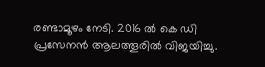രണ്ടാമൂഴം നേടി. 2016 ല്‍ കെ ഡി പ്രസേനന്‍ ആലത്തൂരില്‍ വിജയിച്ചു.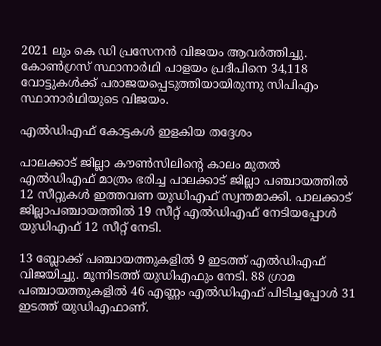2021 ലും കെ ഡി പ്രസേനന്‍ വിജയം ആവര്‍ത്തിച്ചു. കോണ്‍ഗ്രസ് സ്ഥാനാര്‍ഥി പാളയം പ്രദീപിനെ 34,118 വോട്ടുകള്‍ക്ക് പരാജയപ്പെടുത്തിയായിരുന്നു സിപിഎം സ്ഥാനാര്‍ഥിയുടെ വിജയം.

എല്‍ഡിഎഫ് കോട്ടകള്‍ ഇളകിയ തദ്ദേശം

പാലക്കാട് ജില്ലാ കൗണ്‍സിലിന്റെ കാലം മുതല്‍ എല്‍ഡിഎഫ് മാത്രം ഭരിച്ച പാലക്കാട് ജില്ലാ പഞ്ചായത്തില്‍ 12 സീറ്റുകള്‍ ഇത്തവണ യുഡിഎഫ് സ്വന്തമാക്കി. പാലക്കാട് ജില്ലാപഞ്ചായത്തില്‍ 19 സീറ്റ് എല്‍ഡിഎഫ് നേടിയപ്പോള്‍ യുഡിഎഫ് 12 സീറ്റ് നേടി.

13 ബ്ലോക്ക് പഞ്ചായത്തുകളില്‍ 9 ഇടത്ത് എല്‍ഡിഎഫ് വിജയിച്ചു. മൂന്നിടത്ത് യുഡിഎഫും നേടി. 88 ഗ്രാമ പഞ്ചായത്തുകളില്‍ 46 എണ്ണം എല്‍ഡിഎഫ് പിടിച്ചപ്പോള്‍ 31 ഇടത്ത് യുഡിഎഫാണ്.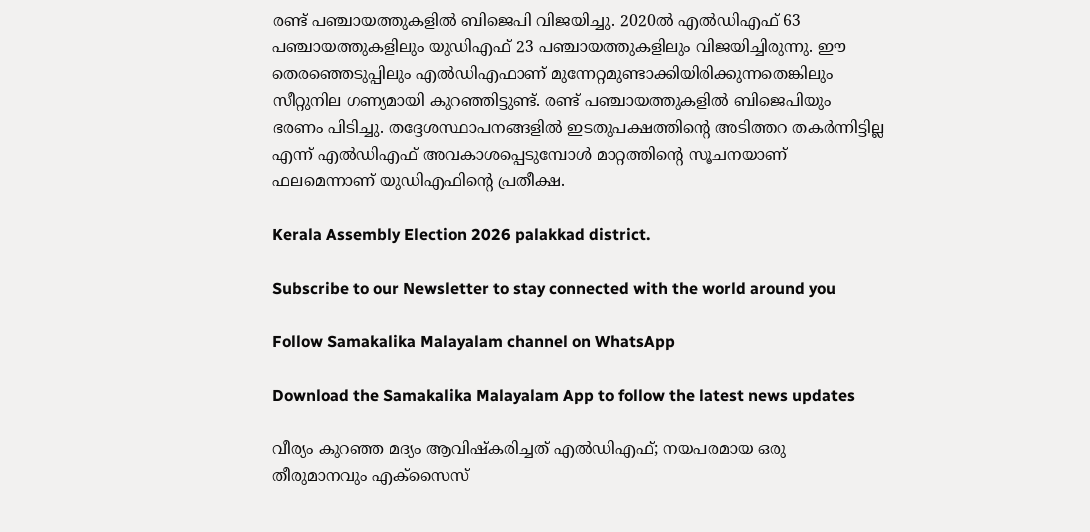രണ്ട് പഞ്ചായത്തുകളില്‍ ബിജെപി വിജയിച്ചു. 2020ല്‍ എല്‍ഡിഎഫ് 63 പഞ്ചായത്തുകളിലും യുഡിഎഫ് 23 പഞ്ചായത്തുകളിലും വിജയിച്ചിരുന്നു. ഈ തെരഞ്ഞെടുപ്പിലും എല്‍ഡിഎഫാണ് മുന്നേറ്റമുണ്ടാക്കിയിരിക്കുന്നതെങ്കിലും സീറ്റുനില ഗണ്യമായി കുറഞ്ഞിട്ടുണ്ട്. രണ്ട് പഞ്ചായത്തുകളില്‍ ബിജെപിയും ഭരണം പിടിച്ചു. തദ്ദേശസ്ഥാപനങ്ങളില്‍ ഇടതുപക്ഷത്തിന്റെ അടിത്തറ തകര്‍ന്നിട്ടില്ല എന്ന് എല്‍ഡിഎഫ് അവകാശപ്പെടുമ്പോള്‍ മാറ്റത്തിന്റെ സൂചനയാണ് ഫലമെന്നാണ് യുഡിഎഫിന്റെ പ്രതീക്ഷ.

Kerala Assembly Election 2026 palakkad district.

Subscribe to our Newsletter to stay connected with the world around you

Follow Samakalika Malayalam channel on WhatsApp

Download the Samakalika Malayalam App to follow the latest news updates

വീര്യം കുറഞ്ഞ മദ്യം ആവിഷ്‌കരിച്ചത് എല്‍ഡിഎഫ്; നയപരമായ ഒരു തീരുമാനവും എക്‌സൈസ്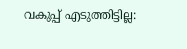വകുപ്പ് എടുത്തിട്ടില്ല: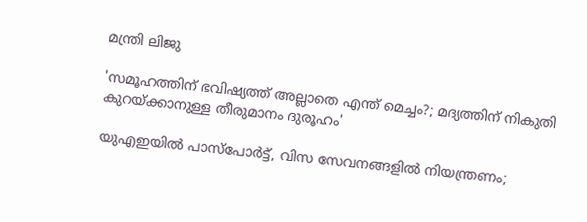മന്ത്രി ലിജു

'സമൂഹത്തിന് ഭവിഷ്യത്ത് അല്ലാതെ എന്ത് മെച്ചം?; മദ്യത്തിന് നികുതി കുറയ്ക്കാനുള്ള തീരുമാനം ദുരൂഹം'

യുഎഇയില്‍ പാസ്‌പോര്‍ട്ട്, വിസ സേവനങ്ങളില്‍ നിയന്ത്രണം;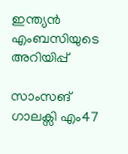ഇന്ത്യന്‍ എംബസിയുടെ അറിയിപ്പ്

സാംസങ് ഗാലക്സി എം47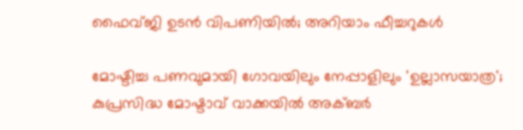ഫൈവ്ജി ഉടന്‍ വിപണിയില്‍; അറിയാം ഫീച്ചറുകള്‍

മോഷ്ടിച്ച പണവുമായി ഗോവയിലും നേപ്പാളിലും 'ഉല്ലാസയാത്ര'; കുപ്രസിദ്ധ മോഷ്ടാവ് വാക്കയില്‍ അക്ബര്‍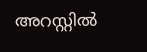അറസ്റ്റില്‍